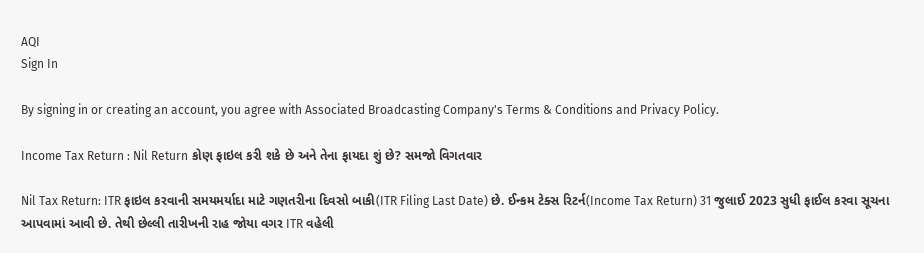AQI
Sign In

By signing in or creating an account, you agree with Associated Broadcasting Company's Terms & Conditions and Privacy Policy.

Income Tax Return : Nil Return કોણ ફાઇલ કરી શકે છે અને તેના ફાયદા શું છે? સમજો વિગતવાર

Nil Tax Return: ITR ફાઇલ કરવાની સમયમર્યાદા માટે ગણતરીના દિવસો બાકી(ITR Filing Last Date) છે. ઈન્કમ ટેક્સ રિટર્ન(Income Tax Return) 31 જુલાઈ 2023 સુધી ફાઈલ કરવા સૂચના આપવામાં આવી છે. તેથી છેલ્લી તારીખની રાહ જોયા વગર ITR વહેલી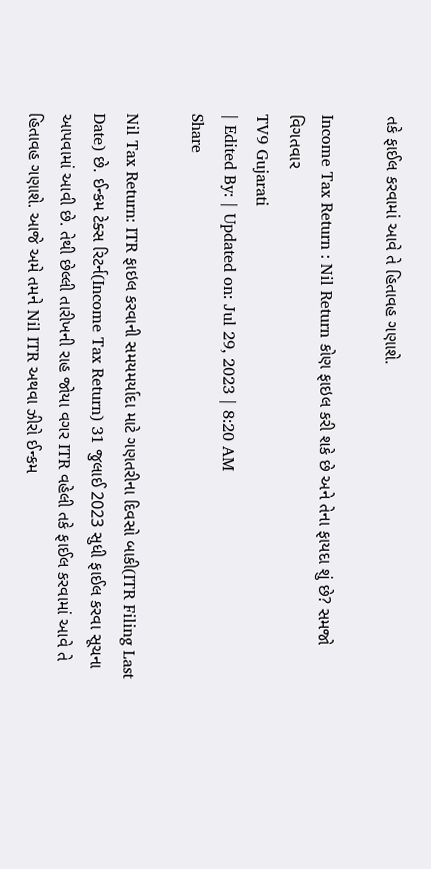તકે ફાઈલ કરવામાં આવે તે હિતાવહ ગણાશે.

Income Tax Return : Nil Return કોણ ફાઇલ કરી શકે છે અને તેના ફાયદા શું છે? સમજો વિગતવાર
TV9 Gujarati
| Edited By: | Updated on: Jul 29, 2023 | 8:20 AM
Share

Nil Tax Return: ITR ફાઇલ કરવાની સમયમર્યાદા માટે ગણતરીના દિવસો બાકી(ITR Filing Last Date) છે. ઈન્કમ ટેક્સ રિટર્ન(Income Tax Return) 31 જુલાઈ 2023 સુધી ફાઈલ કરવા સૂચના આપવામાં આવી છે. તેથી છેલ્લી તારીખની રાહ જોયા વગર ITR વહેલી તકે ફાઈલ કરવામાં આવે તે હિતાવહ ગણાશે. આજે અમે તમને Nil ITR અથવા ઝીરો ઈન્કમ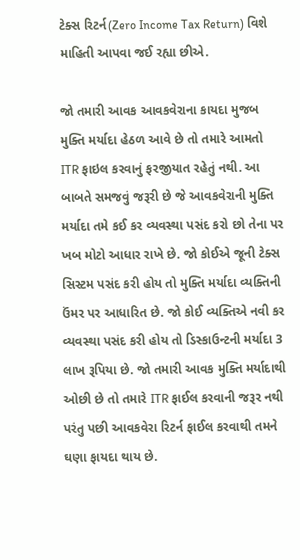ટેક્સ રિટર્ન(Zero Income Tax Return) વિશે માહિતી આપવા જઈ રહ્યા છીએ.

જો તમારી આવક આવકવેરાના કાયદા મુજબ મુક્તિ મર્યાદા હેઠળ આવે છે તો તમારે આમતો ITR ફાઇલ કરવાનું ફરજીયાત રહેતું નથી. આ બાબતે સમજવું જરૂરી છે જે આવકવેરાની મુક્તિ મર્યાદા તમે કઈ કર વ્યવસ્થા પસંદ કરો છો તેના પર ખબ મોટો આધાર રાખે છે. જો કોઈએ જૂની ટેક્સ સિસ્ટમ પસંદ કરી હોય તો મુક્તિ મર્યાદા વ્યક્તિની ઉંમર પર આધારિત છે. જો કોઈ વ્યક્તિએ નવી કર વ્યવસ્થા પસંદ કરી હોય તો ડિસ્કાઉન્ટની મર્યાદા 3 લાખ રૂપિયા છે. જો તમારી આવક મુક્તિ મર્યાદાથી ઓછી છે તો તમારે ITR ફાઈલ કરવાની જરૂર નથી પરંતુ પછી આવકવેરા રિટર્ન ફાઈલ કરવાથી તમને ઘણા ફાયદા થાય છે.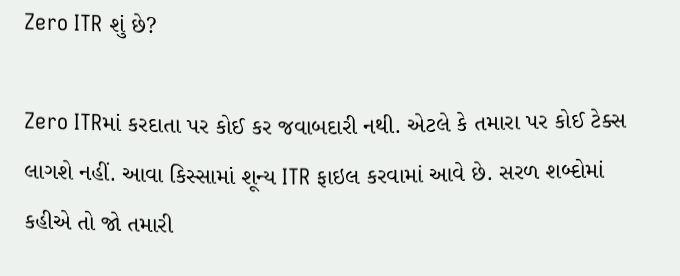Zero ITR શું છે?

Zero ITRમાં કરદાતા પર કોઈ કર જવાબદારી નથી. એટલે કે તમારા પર કોઈ ટેક્સ લાગશે નહીં. આવા કિસ્સામાં શૂન્ય ITR ફાઇલ કરવામાં આવે છે. સરળ શબ્દોમાં કહીએ તો જો તમારી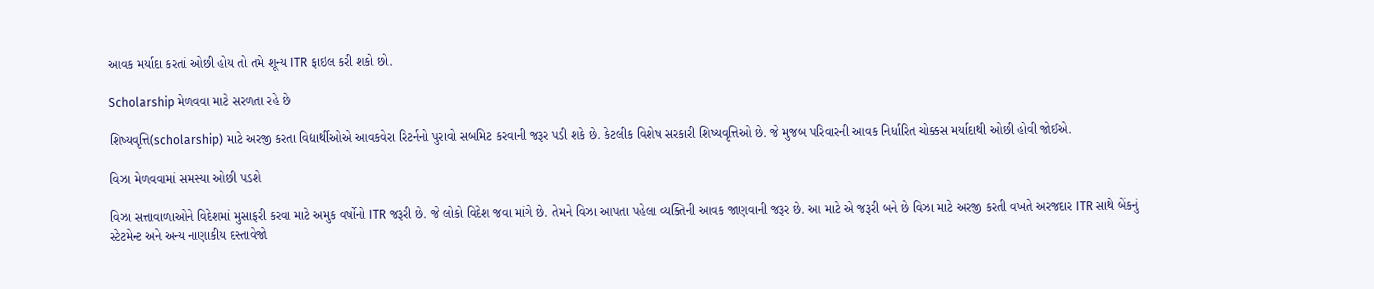આવક મર્યાદા કરતાં ઓછી હોય તો તમે શૂન્ય ITR ફાઇલ કરી શકો છો.

Scholarship મેળવવા માટે સરળતા રહે છે

શિષ્યવૃત્તિ(scholarship) માટે અરજી કરતા વિદ્યાર્થીઓએ આવકવેરા રિટર્નનો પુરાવો સબમિટ કરવાની જરૂર પડી શકે છે. કેટલીક વિશેષ સરકારી શિષ્યવૃત્તિઓ છે. જે મુજબ પરિવારની આવક નિર્ધારિત ચોક્કસ મર્યાદાથી ઓછી હોવી જોઈએ.

વિઝા મેળવવામાં સમસ્યા ઓછી પડશે

વિઝા સત્તાવાળાઓને વિદેશમાં મુસાફરી કરવા માટે અમુક વર્ષોનો ITR જરૂરી છે. જે લોકો વિદેશ જવા માંગે છે. તેમને વિઝા આપતા પહેલા વ્યક્તિની આવક જાણવાની જરૂર છે. આ માટે એ જરૂરી બને છે વિઝા માટે અરજી કરતી વખતે અરજદાર ITR સાથે બેંકનું સ્ટેટમેન્ટ અને અન્ય નાણાકીય દસ્તાવેજો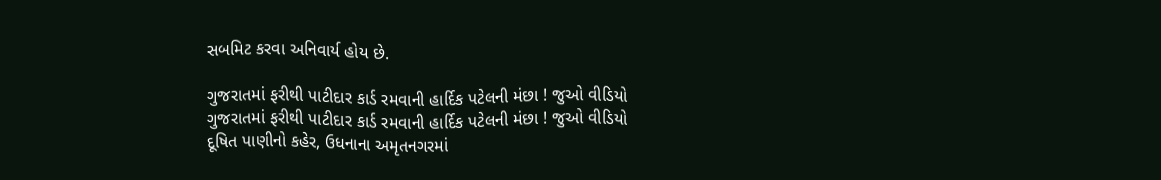સબમિટ કરવા અનિવાર્ય હોય છે.

ગુજરાતમાં ફરીથી પાટીદાર કાર્ડ રમવાની હાર્દિક પટેલની મંછા ! જુઓ વીડિયો
ગુજરાતમાં ફરીથી પાટીદાર કાર્ડ રમવાની હાર્દિક પટેલની મંછા ! જુઓ વીડિયો
દૂષિત પાણીનો કહેર, ઉધનાના અમૃતનગરમાં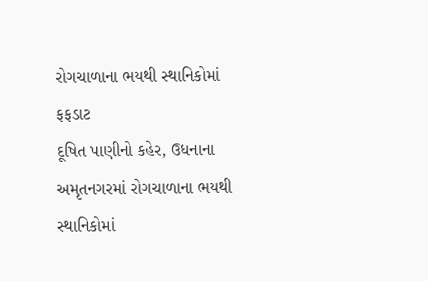રોગચાળાના ભયથી સ્થાનિકોમાં ફફડાટ
દૂષિત પાણીનો કહેર, ઉધનાના અમૃતનગરમાં રોગચાળાના ભયથી સ્થાનિકોમાં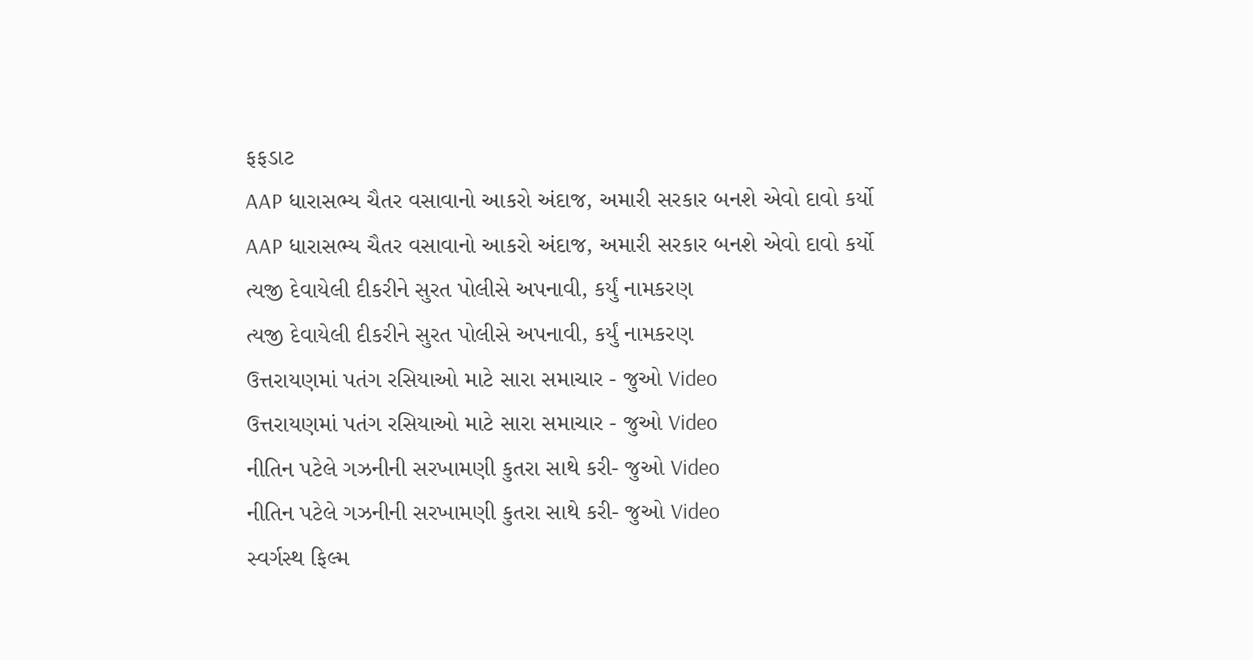ફફડાટ
AAP ધારાસભ્ય ચૈતર વસાવાનો આકરો અંદાજ, અમારી સરકાર બનશે એવો દાવો કર્યો
AAP ધારાસભ્ય ચૈતર વસાવાનો આકરો અંદાજ, અમારી સરકાર બનશે એવો દાવો કર્યો
ત્યજી દેવાયેલી દીકરીને સુરત પોલીસે અપનાવી, કર્યું નામકરણ
ત્યજી દેવાયેલી દીકરીને સુરત પોલીસે અપનાવી, કર્યું નામકરણ
ઉત્તરાયણમાં પતંગ રસિયાઓ માટે સારા સમાચાર - જુઓ Video
ઉત્તરાયણમાં પતંગ રસિયાઓ માટે સારા સમાચાર - જુઓ Video
નીતિન પટેલે ગઝનીની સરખામણી કુતરા સાથે કરી- જુઓ Video
નીતિન પટેલે ગઝનીની સરખામણી કુતરા સાથે કરી- જુઓ Video
સ્વર્ગસ્થ ફિલ્મ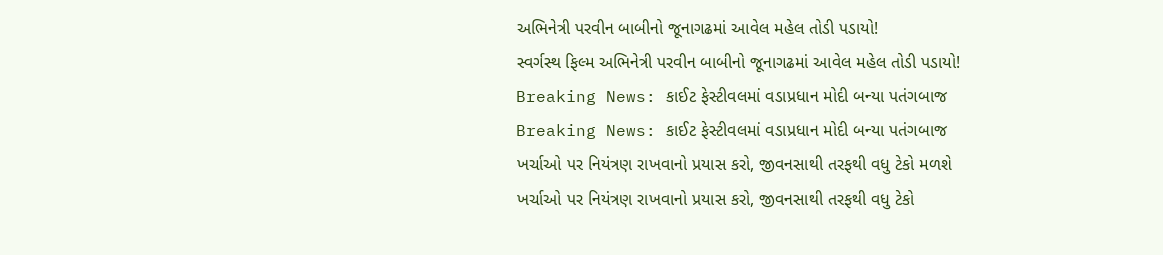અભિનેત્રી પરવીન બાબીનો જૂનાગઢમાં આવેલ મહેલ તોડી પડાયો!
સ્વર્ગસ્થ ફિલ્મ અભિનેત્રી પરવીન બાબીનો જૂનાગઢમાં આવેલ મહેલ તોડી પડાયો!
Breaking News: કાઈટ ફેસ્ટીવલમાં વડાપ્રધાન મોદી બન્યા પતંગબાજ
Breaking News: કાઈટ ફેસ્ટીવલમાં વડાપ્રધાન મોદી બન્યા પતંગબાજ
ખર્ચાઓ પર નિયંત્રણ રાખવાનો પ્રયાસ કરો, જીવનસાથી તરફથી વધુ ટેકો મળશે
ખર્ચાઓ પર નિયંત્રણ રાખવાનો પ્રયાસ કરો, જીવનસાથી તરફથી વધુ ટેકો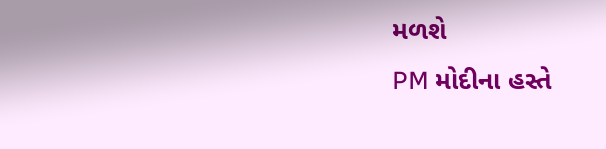મળશે
PM મોદીના હસ્તે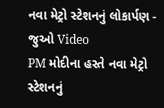નવા મેટ્રો સ્ટેશનનું લોકાર્પણ - જુઓ Video
PM મોદીના હસ્તે નવા મેટ્રો સ્ટેશનનું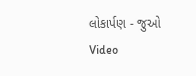લોકાર્પણ - જુઓ Video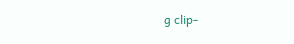g clip-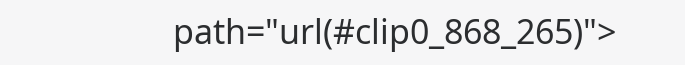path="url(#clip0_868_265)">